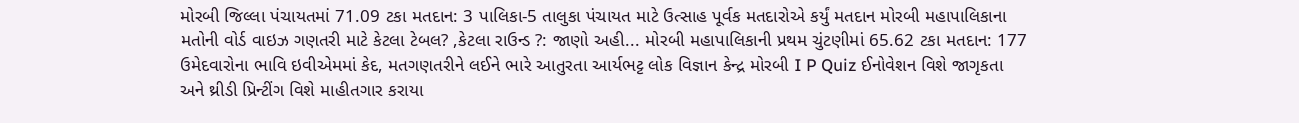મોરબી જિલ્લા પંચાયતમાં 71.09 ટકા મતદાન: 3 પાલિકા-5 તાલુકા પંચાયત માટે ઉત્સાહ પૂર્વક મતદારોએ કર્યું મતદાન મોરબી મહાપાલિકાના મતોની વોર્ડ વાઇઝ ગણતરી માટે કેટલા ટેબલ? ,કેટલા રાઉન્ડ ?: જાણો અહી... મોરબી મહાપાલિકાની પ્રથમ ચુંટણીમાં 65.62 ટકા મતદાન: 177 ઉમેદવારોના ભાવિ ઇવીએમમાં કેદ, મતગણતરીને લઈને ભારે આતુરતા આર્યભટ્ટ લોક વિજ્ઞાન કેન્દ્ર મોરબી I P Quiz ઈનોવેશન વિશે જાગૃકતા અને થ્રીડી પ્રિન્ટીંગ વિશે માહીતગાર કરાયા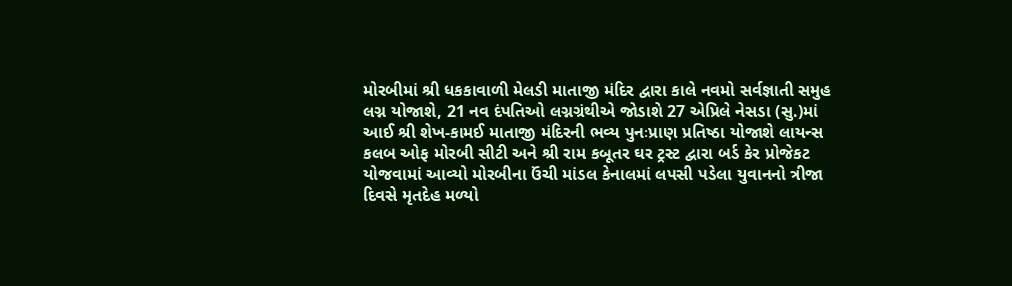મોરબીમાં શ્રી ધકકાવાળી મેલડી માતાજી મંદિર દ્વારા કાલે નવમો સર્વજ્ઞાતી સમુહ લગ્ન યોજાશે, 21 નવ દંપતિઓ લગ્નગ્રંથીએ જોડાશે 27 એપ્રિલે નેસડા (સુ.)માં આઈ શ્રી શેખ-કામઈ માતાજી મંદિરની ભવ્ય પુનઃપ્રાણ પ્રતિષ્ઠા યોજાશે લાયન્સ કલબ ઓફ મોરબી સીટી અને શ્રી રામ કબૂતર ઘર ટ્રસ્ટ દ્વારા બર્ડ કેર પ્રોજેકટ યોજવામાં આવ્યો મોરબીના ઉંચી માંડલ કેનાલમાં લપસી પડેલા યુવાનનો ત્રીજા દિવસે મૃતદેહ મળ્યો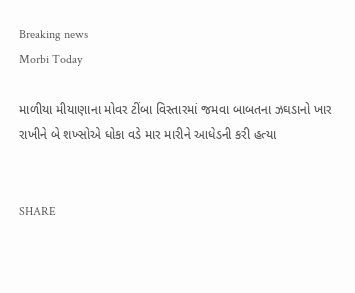Breaking news
Morbi Today

માળીયા મીયાણાના મોવર ટીંબા વિસ્તારમાં જમવા બાબતના ઝઘડાનો ખાર રાખીને બે શખ્સોએ ધોકા વડે માર મારીને આધેડની કરી હત્યા


SHARE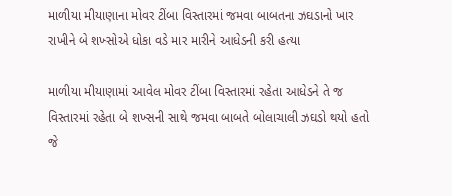માળીયા મીયાણાના મોવર ટીંબા વિસ્તારમાં જમવા બાબતના ઝઘડાનો ખાર રાખીને બે શખ્સોએ ધોકા વડે માર મારીને આધેડની કરી હત્યા

માળીયા મીયાણામાં આવેલ મોવર ટીંબા વિસ્તારમાં રહેતા આધેડને તે જ વિસ્તારમાં રહેતા બે શખ્સની સાથે જમવા બાબતે બોલાચાલી ઝઘડો થયો હતો જે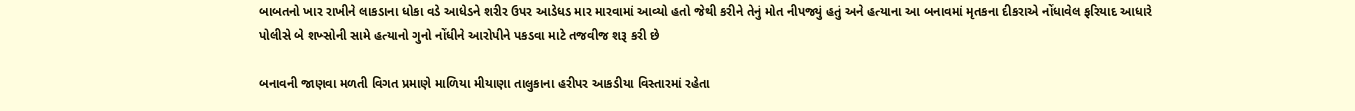બાબતનો ખાર રાખીને લાકડાના ધોકા વડે આધેડને શરીર ઉપર આડેધડ માર મારવામાં આવ્યો હતો જેથી કરીને તેનું મોત નીપજ્યું હતું અને હત્યાના આ બનાવમાં મૃતકના દીકરાએ નોંધાવેલ ફરિયાદ આધારે પોલીસે બે શખ્સોની સામે હત્યાનો ગુનો નોંધીને આરોપીને પકડવા માટે તજવીજ શરૂ કરી છે

બનાવની જાણવા મળતી વિગત પ્રમાણે માળિયા મીયાણા તાલુકાના હરીપર આકડીયા વિસ્તારમાં રહેતા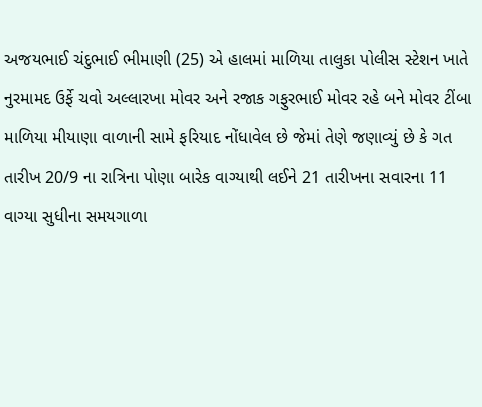અજયભાઈ ચંદુભાઈ ભીમાણી (25) એ હાલમાં માળિયા તાલુકા પોલીસ સ્ટેશન ખાતે નુરમામદ ઉર્ફે ચવો અલ્લારખા મોવર અને રજાક ગફુરભાઈ મોવર રહે બને મોવર ટીંબા માળિયા મીયાણા વાળાની સામે ફરિયાદ નોંધાવેલ છે જેમાં તેણે જણાવ્યું છે કે ગત તારીખ 20/9 ના રાત્રિના પોણા બારેક વાગ્યાથી લઈને 21 તારીખના સવારના 11 વાગ્યા સુધીના સમયગાળા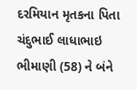દરમિયાન મૃતકના પિતા ચંદુભાઈ લાધાભાઇ ભીમાણી (58) ને બંને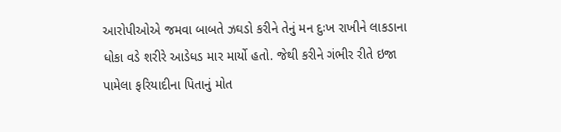આરોપીઓએ જમવા બાબતે ઝઘડો કરીને તેનું મન દુઃખ રાખીને લાકડાના ધોકા વડે શરીરે આડેધડ માર માર્યો હતો. જેથી કરીને ગંભીર રીતે ઇજા પામેલા ફરિયાદીના પિતાનું મોત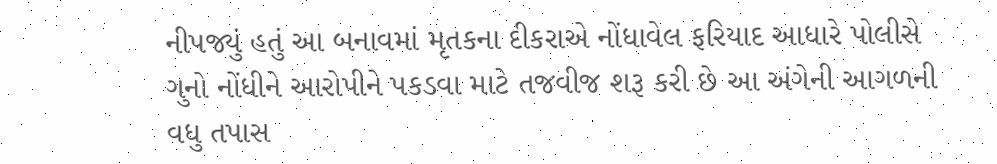નીપજ્યું હતું આ બનાવમાં મૃતકના દીકરાએ નોંધાવેલ ફરિયાદ આધારે પોલીસે ગુનો નોંધીને આરોપીને પકડવા માટે તજવીજ શરૂ કરી છે આ અંગેની આગળની વધુ તપાસ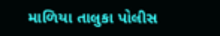માળિયા તાલુકા પોલીસ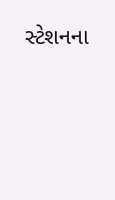સ્ટેશનના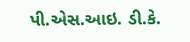પી.એસ.આઇ. ડી.કે.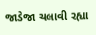જાડેજા ચલાવી રહ્યા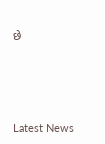છે






Latest News